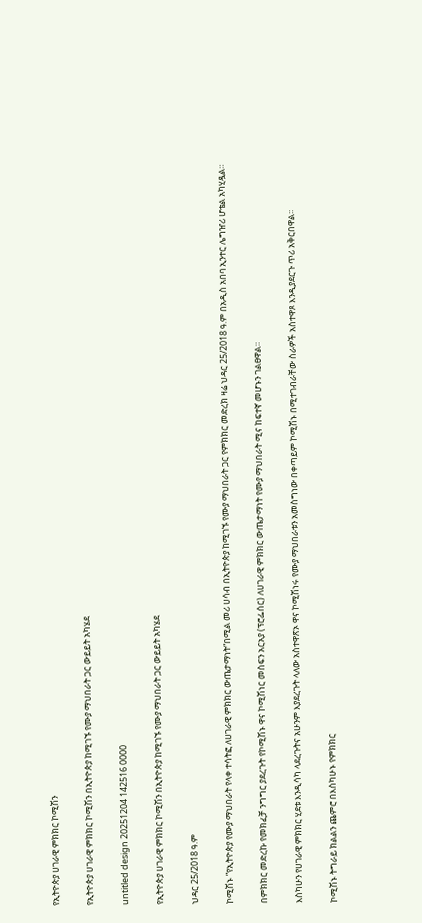የኢትዮጵያ ሀገራዊ ምክክር ኮሚሽን

የኢትዮጵያ ሀገራዊ ምክክር ኮሚሽን በኢትዮጵያ ከሚገኙ የሙያ ማህበራት ጋር ውይይት አካሄደ

untitled design 20251204 142516 0000

የኢትዮጵያ ሀገራዊ ምክክር ኮሚሽን በኢትዮጵያ ከሚገኙ የሙያ ማህበራት ጋር ውይይት አካሄደ

ህዳር 25/2018 ዓ.ም

ኮሚሽኑ ”የኢትዮጵያ የሙያ ማህበራት የላቀ ተሳትፎ ለሀገራዊ ምክክር ውጤታማነት“በሚል መሪ ሀሳብ በኢትዮጵያ ከሚገኙ የሙያ ማህበራት ጋር የምክክር መድረክ ዛሬ ህዳር 25/2018 ዓ.ም በአዲስ አበባ ኢንተር ሌግዠሪ ሆቴል አካሂዷል።

በምክክር መድረኩ የመክፈቻ ንግግር ያደረጉት የኮሚሽኑ ዋና ኮሚሽነር መስፍን አርአያ (ፕሮፌሰር) ለሀገራዊ ምክክር ውጤታማነት የሙያ ማህበራት ሚና ከፍተኛ መሆኑን ገልፀዋል።

እስካሁን የሀገራዊ ምክክር ሂደቱ እንዲሳካ ላደረጉትና አሁንም እያደረጉት ላለው አስተዋጽኦ ዋና ኮሚሽነሩ የሙያ ማህበራቱን አመስግነው በቀጣይም ኮሚሽኑ በሚተገብራቸው ስራዎች አስተዋጾ እንዲያደርጉ ጥሪ አቅርበዋል፡፡

ኮሚሽኑ ትግራይ ክልልን ጨምሮ በእስካሁኑ የምክክር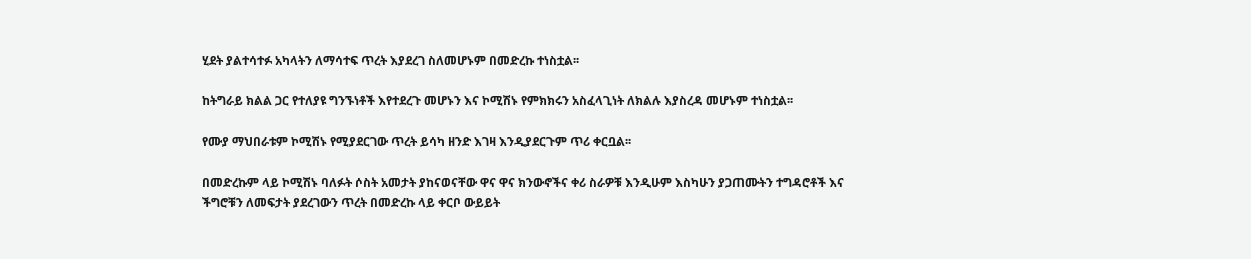ሂደት ያልተሳተፉ አካላትን ለማሳተፍ ጥረት እያደረገ ስለመሆኑም በመድረኩ ተነስቷል፡፡

ከትግራይ ክልል ጋር የተለያዩ ግንኙነቶች እየተደረጉ መሆኑን እና ኮሚሽኑ የምክክሩን አስፈላጊነት ለክልሉ እያስረዳ መሆኑም ተነስቷል፡፡

የሙያ ማህበራቱም ኮሚሽኑ የሚያደርገው ጥረት ይሳካ ዘንድ እገዛ እንዲያደርጉም ጥሪ ቀርቧል፡፡

በመድረኩም ላይ ኮሚሽኑ ባለፉት ሶስት አመታት ያከናወናቸው ዋና ዋና ክንውኖችና ቀሪ ስራዎቹ እንዲሁም እስካሁን ያጋጠሙትን ተግዳሮቶች እና ችግሮቹን ለመፍታት ያደረገውን ጥረት በመድረኩ ላይ ቀርቦ ውይይት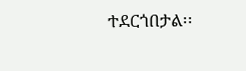ተደርጎበታል፡፡